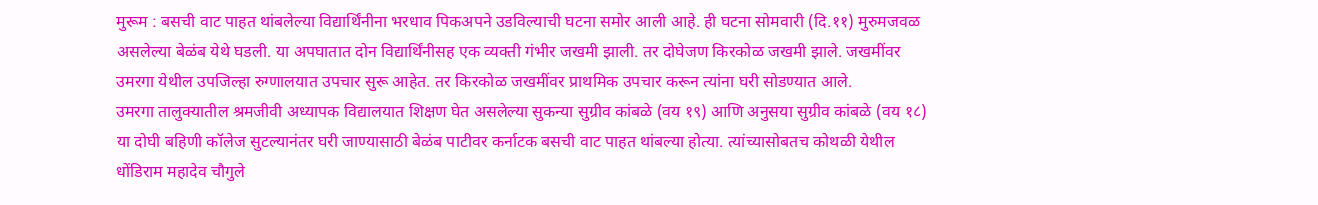मुरूम : बसची वाट पाहत थांबलेल्या विद्यार्थिंनीना भरधाव पिकअपने उडविल्याची घटना समोर आली आहे. ही घटना सोमवारी (दि.११) मुरुमजवळ असलेल्या बेळंब येथे घडली. या अपघातात दोन विद्यार्थिंनीसह एक व्यक्ती गंभीर जखमी झाली. तर दोघेजण किरकोळ जखमी झाले. जखमींवर उमरगा येथील उपजिल्हा रुग्णालयात उपचार सुरू आहेत. तर किरकोळ जखमींवर प्राथमिक उपचार करून त्यांना घरी सोडण्यात आले.
उमरगा तालुक्यातील श्रमजीवी अध्यापक विद्यालयात शिक्षण घेत असलेल्या सुकन्या सुग्रीव कांबळे (वय १९) आणि अनुसया सुग्रीव कांबळे (वय १८) या दोघी बहिणी कॉलेज सुटल्यानंतर घरी जाण्यासाठी बेळंब पाटीवर कर्नाटक बसची वाट पाहत थांबल्या होत्या. त्यांच्यासोबतच कोथळी येथील धोंडिराम महादेव चौगुले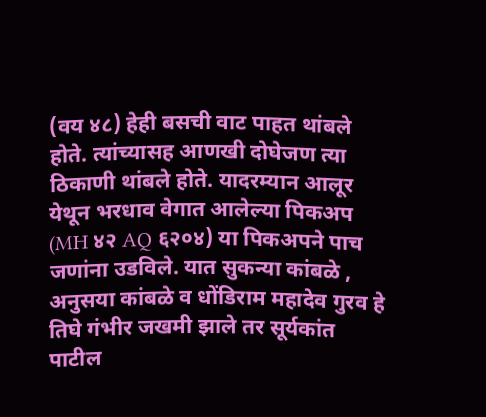(वय ४८) हेही बसची वाट पाहत थांबले होते. त्यांच्यासह आणखी दोघेजण त्या ठिकाणी थांबले होते. यादरम्यान आलूर येथून भरधाव वेगात आलेल्या पिकअप (MH ४२ AQ ६२०४) या पिकअपने पाच जणांना उडविले. यात सुकन्या कांबळे , अनुसया कांबळे व धोंडिराम महादेव गुरव हे तिघे गंभीर जखमी झाले तर सूर्यकांत पाटील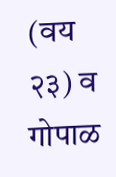(वय २३) व गोपाळ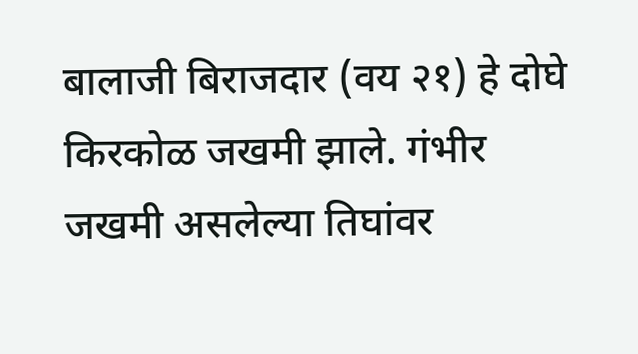बालाजी बिराजदार (वय २१) हे दोघे किरकोळ जखमी झाले. गंभीर जखमी असलेल्या तिघांवर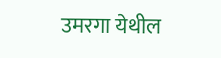उमरगा येथील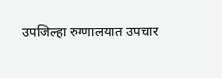उपजिल्हा रुग्णालयात उपचार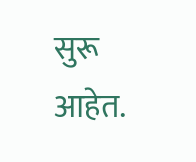सुरू आहेत.